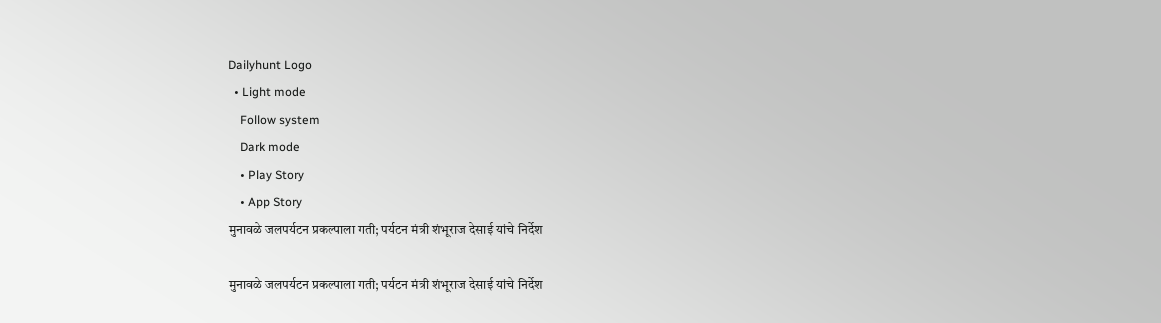Dailyhunt Logo
  • Light mode
    Follow system
    Dark mode
    • Play Story
    • App Story
मुनावळे जलपर्यटन प्रकल्पाला गती; पर्यटन मंत्री शंभूराज देसाई यांचे निर्देश

मुनावळे जलपर्यटन प्रकल्पाला गती; पर्यटन मंत्री शंभूराज देसाई यांचे निर्देश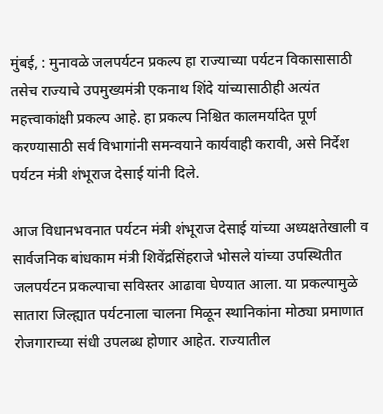मुंबई, : मुनावळे जलपर्यटन प्रकल्प हा राज्याच्या पर्यटन विकासासाठी तसेच राज्याचे उपमुख्यमंत्री एकनाथ शिंदे यांच्यासाठीही अत्यंत महत्त्वाकांक्षी प्रकल्प आहे. हा प्रकल्प निश्चित कालमर्यादेत पूर्ण करण्यासाठी सर्व विभागांनी समन्वयाने कार्यवाही करावी, असे निर्देश पर्यटन मंत्री शंभूराज देसाई यांनी दिले.

आज विधानभवनात पर्यटन मंत्री शंभूराज देसाई यांच्या अध्यक्षतेखाली व सार्वजनिक बांधकाम मंत्री शिवेंद्रसिंहराजे भोसले यांच्या उपस्थितीत जलपर्यटन प्रकल्पाचा सविस्तर आढावा घेण्यात आला. या प्रकल्पामुळे सातारा जिल्ह्यात पर्यटनाला चालना मिळून स्थानिकांना मोठ्या प्रमाणात रोजगाराच्या संधी उपलब्ध होणार आहेत. राज्यातील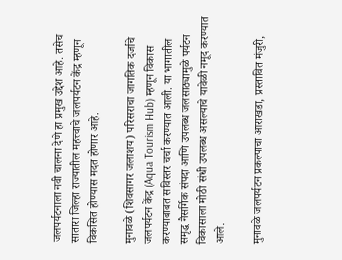जलपर्यटनाला नवी चालना देणे हा प्रमुख उद्देश आहे. तसेच सातारा जिल्हा राज्यातील महत्त्वाचे जलपर्यटन केंद्र म्हणून विकसित होण्यास मदत होणार आहे.

मुनावळे (शिवसागर जलाशय) परिसराचा जागतिक दर्जाचे जलपर्यटन केंद्र (Aqua Tourism Hub) म्हणून विकास करण्याबाबत सविस्तर चर्चा करण्यात आली. या भागातील समृद्ध नैसर्गिक संपदा आणि उपलब्ध जलसाठ्यामुळे पर्यटन विकासाला मोठी संधी उपलब्ध असल्याचे यावेळी नमूद करण्यात आले.

मुनावळे जलपर्यटन प्रकल्पाचा आराखडा, प्रस्तावित मंजुरी,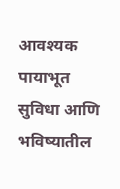आवश्यक पायाभूत सुविधा आणि भविष्यातील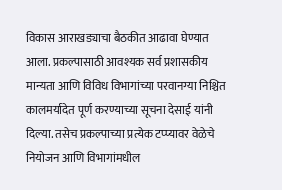विकास आराखड्याचा बैठकीत आढावा घेण्यात आला. प्रकल्पासाठी आवश्यक सर्व प्रशासकीय मान्यता आणि विविध विभागांच्या परवानग्या निश्चित कालमर्यादेत पूर्ण करण्याच्या सूचना देसाई यांनी दिल्या. तसेच प्रकल्पाच्या प्रत्येक टप्प्यावर वेळेचे नियोजन आणि विभागांमधील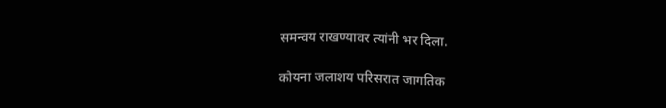समन्वय राखण्यावर त्यांनी भर दिला.

कोयना जलाशय परिसरात जागतिक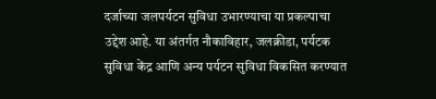दर्जाच्या जलपर्यटन सुविधा उभारण्याचा या प्रकल्पाचा उद्देश आहे. या अंतर्गत नौकाविहार, जलक्रीडा, पर्यटक सुविधा केंद्र आणि अन्य पर्यटन सुविधा विकसित करण्यात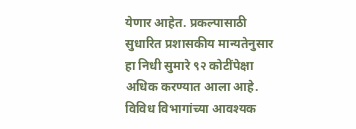येणार आहेत. प्रकल्पासाठी सुधारित प्रशासकीय मान्यतेनुसार हा निधी सुमारे ९२ कोटींपेक्षा अधिक करण्यात आला आहे. विविध विभागांच्या आवश्यक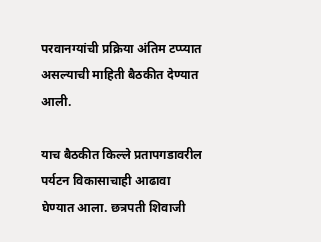परवानग्यांची प्रक्रिया अंतिम टप्प्यात असल्याची माहिती बैठकीत देण्यात आली.

याच बैठकीत किल्ले प्रतापगडावरील पर्यटन विकासाचाही आढावा घेण्यात आला. छत्रपती शिवाजी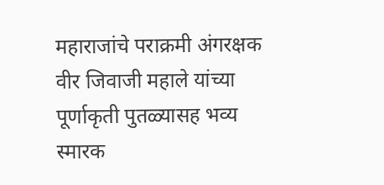महाराजांचे पराक्रमी अंगरक्षक वीर जिवाजी महाले यांच्या पूर्णाकृती पुतळ्यासह भव्य स्मारक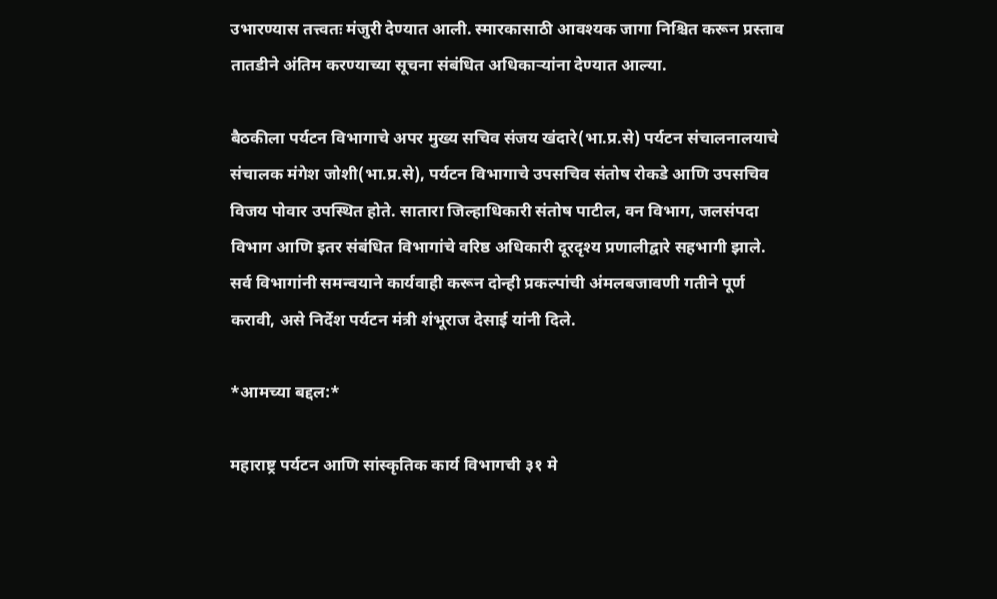उभारण्यास तत्त्वतः मंजुरी देण्यात आली. स्मारकासाठी आवश्यक जागा निश्चित करून प्रस्ताव तातडीने अंतिम करण्याच्या सूचना संबंधित अधिकाऱ्यांना देण्यात आल्या.

बैठकीला पर्यटन विभागाचे अपर मुख्य सचिव संजय खंदारे(भा.प्र.से) पर्यटन संचालनालयाचे संचालक मंगेश जोशी(भा.प्र.से), पर्यटन विभागाचे उपसचिव संतोष रोकडे आणि उपसचिव विजय पोवार उपस्थित होते. सातारा जिल्हाधिकारी संतोष पाटील, वन विभाग, जलसंपदा विभाग आणि इतर संबंधित विभागांचे वरिष्ठ अधिकारी दूरदृश्य प्रणालीद्वारे सहभागी झाले. सर्व विभागांनी समन्वयाने कार्यवाही करून दोन्ही प्रकल्पांची अंमलबजावणी गतीने पूर्ण करावी, असे निर्देश पर्यटन मंत्री शंभूराज देसाई यांनी दिले.

*आमच्या बद्दल:*

महाराष्ट्र पर्यटन आणि सांस्कृतिक कार्य विभागची ३१ मे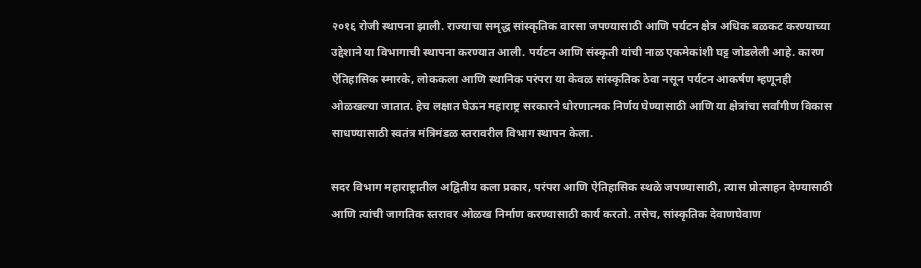२०१६ रोजी स्थापना झाली. राज्याचा समृद्ध सांस्कृतिक वारसा जपण्यासाठी आणि पर्यटन क्षेत्र अधिक बळकट करण्याच्या उद्देशाने या विभागाची स्थापना करण्यात आली. पर्यटन आणि संस्कृती यांची नाळ एकमेकांशी घट्ट जोडलेली आहे. कारण ऐतिहासिक स्मारके, लोककला आणि स्थानिक परंपरा या केवळ सांस्कृतिक ठेवा नसून पर्यटन आकर्षण म्हणूनही ओळखल्या जातात. हेच लक्षात घेऊन महाराष्ट्र सरकारने धोरणात्मक निर्णय घेण्यासाठी आणि या क्षेत्रांचा सर्वांगीण विकास साधण्यासाठी स्वतंत्र मंत्रिमंडळ स्तरावरील विभाग स्थापन केला.

सदर विभाग महाराष्ट्रातील अद्वितीय कला प्रकार, परंपरा आणि ऐतिहासिक स्थळे जपण्यासाठी, त्यास प्रोत्साहन देण्यासाठी आणि त्यांची जागतिक स्तरावर ओळख निर्माण करण्यासाठी कार्य करतो. तसेच, सांस्कृतिक देवाणघेवाण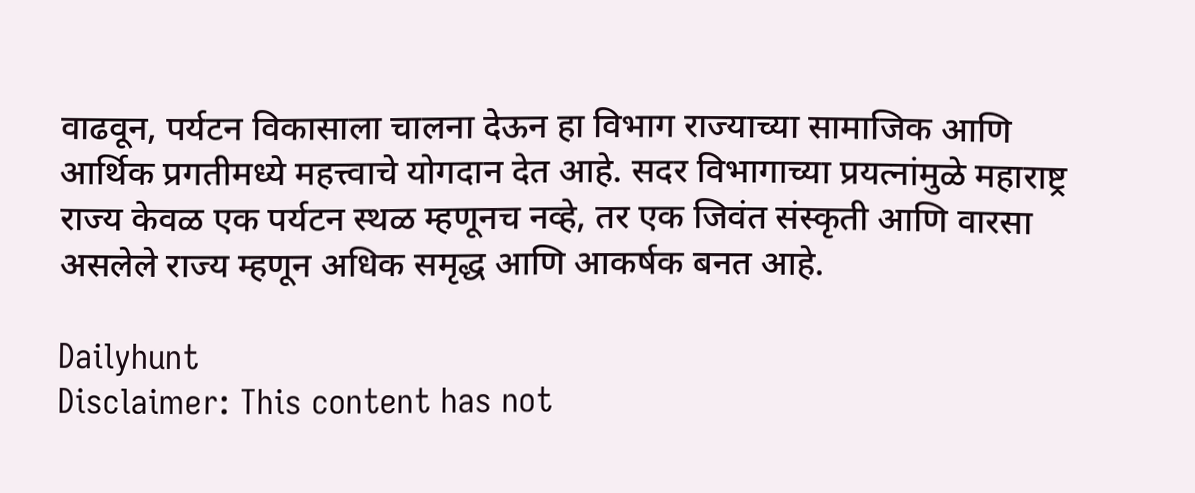वाढवून, पर्यटन विकासाला चालना देऊन हा विभाग राज्याच्या सामाजिक आणि आर्थिक प्रगतीमध्ये महत्त्वाचे योगदान देत आहे. सदर विभागाच्या प्रयत्नांमुळे महाराष्ट्र राज्य केवळ एक पर्यटन स्थळ म्हणूनच नव्हे, तर एक जिवंत संस्कृती आणि वारसा असलेले राज्य म्हणून अधिक समृद्ध आणि आकर्षक बनत आहे.

Dailyhunt
Disclaimer: This content has not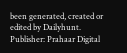been generated, created or edited by Dailyhunt. Publisher: Prahaar Digital